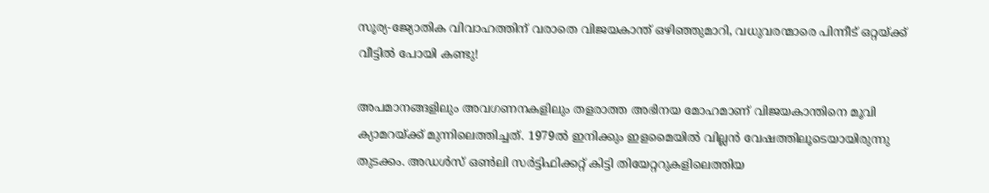സൂര്യ-ജ്യോതിക വിവാഹത്തിന് വരാതെ വിജയകാന്ത് ഒഴിഞ്ഞുമാറി, വധുവരന്മാരെ പിന്നീട് ഒറ്റയ്ക്ക് വീട്ടിൽ പോയി കണ്ടു!

അപമാനങ്ങളിലും അവഗണനകളിലും തളരാത്ത അഭിനയ മോഹമാണ് വിജയകാന്തിനെ മൂവി ക്യാമറയ്ക്ക് മുന്നിലെത്തിച്ചത്. 1979ൽ ഇനിക്കും ഇളമൈയിൽ വില്ലന്‍ വേഷത്തിലൂടെയായിരുന്നു തുടക്കം. അഡൾസ് ഒൺലി സർട്ടിഫിക്കറ്റ് കിട്ടി തിയേറ്ററുകളിലെത്തിയ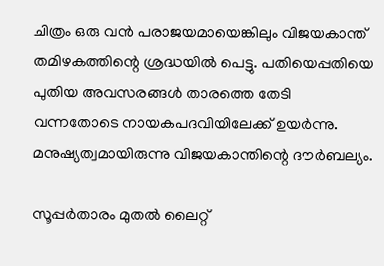ചിത്രം ഒരു വൻ പരാജയമായെങ്കിലും വിജയകാന്ത് തമിഴകത്തിന്റെ ശ്രദ്ധയിൽ പെട്ടു. പതിയെപ്പതിയെ പുതിയ അവസരങ്ങൾ താരത്തെ തേടി വന്നതോടെ നായകപദവിയിലേക്ക് ഉയർന്നു. മനുഷ്യത്വമായിരുന്നു വിജയകാന്തിന്റെ ദൗർബല്യം.

സൂപ്പർതാരം മുതൽ ലൈറ്റ്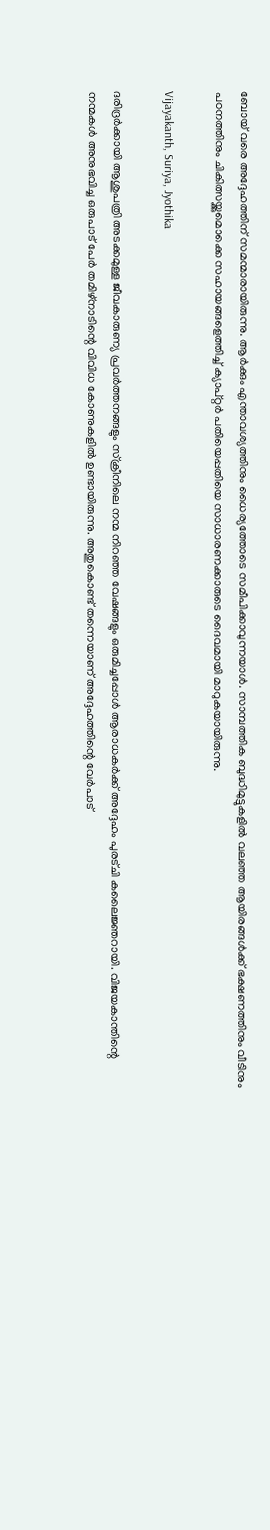ബോയ് വരെ അദ്ദേഹത്തിന് സമന്മാരായിരുന്നു. ആർക്കും എന്താവശ്യത്തിനും ധൈര്യത്തോടെ സമീപിക്കാവുന്നയാള്‍. സാമ്പത്തിക ബുദ്ധിമുട്ടുകളിൽ വലഞ്ഞ ആയിരങ്ങൾക്ക് ഭക്ഷണത്തിനും വീടിനും പഠനത്തിനും ചികിത്സയ്ക്കുമൊക്കെ സഹായങ്ങളെത്തിച്ച് ക്യാപ്റ്റർ പതിയെപ്പതിയെ സാധാരണക്കാരുടെ ദൈവമായി മാറുകയായിരുന്നു.

Vijayakanth, Suriya, Jyothika

ദരിദ്രർക്കായി ആശുപത്രി അടക്കമുള്ള ജീവകാരുണ്യ പ്രവർത്തനങ്ങളും സ്ക്രീനിലെ നന്മ നിറഞ്ഞ വേഷങ്ങളും ഒരുമിച്ചപ്പോൾ ആരാധകർക്ക് അദ്ദേഹം പുരട്ചി കലൈജ്ഞറായി. വിജയകാന്തിന്റെ നന്മകൾ അനുഭവിച്ച ഒരുപാട് പേർ തമിഴ്നാടിന്റെ വിവിധ കോണുകളിൽ ഉണ്ടായിരുന്നു. അതുകൊണ്ട് തന്നെയാണ് അദ്ദേഹത്തിന്റെ വേർപാട്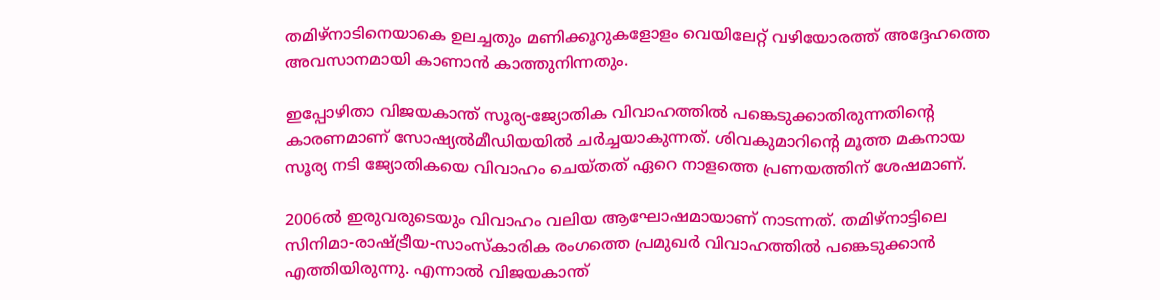തമിഴ്നാടിനെയാകെ ഉലച്ചതും മണിക്കൂറുകളോളം വെയിലേറ്റ് വഴിയോരത്ത് അദ്ദേഹത്തെ അവസാനമായി കാണാൻ കാത്തുനിന്നതും.

ഇപ്പോഴിതാ വിജയകാന്ത് സൂര്യ-ജ്യോതിക വിവാഹത്തിൽ പങ്കെടുക്കാതിരുന്നതിന്റെ കാരണമാണ് സോഷ്യൽമീഡിയയിൽ ചർച്ചയാകുന്നത്. ശിവകുമാറിന്റെ മൂത്ത മകനായ സൂര്യ നടി ജ്യോതികയെ വിവാഹം ചെയ്തത് ഏറെ നാളത്തെ പ്രണയത്തിന് ശേഷമാണ്.

2006ൽ ഇരുവരുടെയും വിവാഹം വലിയ ആഘോഷമായാണ് നാടന്നത്. തമിഴ്നാട്ടിലെ സിനിമാ-രാഷ്ട്രീയ-സാംസ്കാരിക രംഗത്തെ പ്രമുഖർ വിവാഹത്തിൽ പങ്കെടുക്കാൻ എത്തിയിരുന്നു. എന്നാൽ വിജയകാന്ത്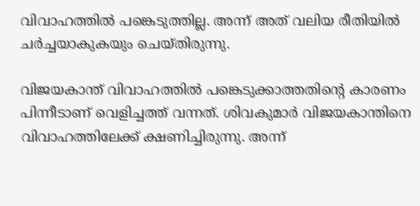വിവാഹത്തിൽ പങ്കെടുത്തില്ല. അന്ന് അത് വലിയ രീതിയിൽ ചർച്ചയാകുകയും ചെയ്തിരുന്നു.

വിജയകാന്ത് വിവാഹത്തിൽ പങ്കെടുക്കാത്തതിന്റെ കാരണം പിന്നീടാണ് വെളിച്ചത്ത് വന്നത്. ശിവകുമാർ വിജയകാന്തിനെ വിവാഹത്തിലേക്ക് ക്ഷണിച്ചിരുന്നു. അന്ന്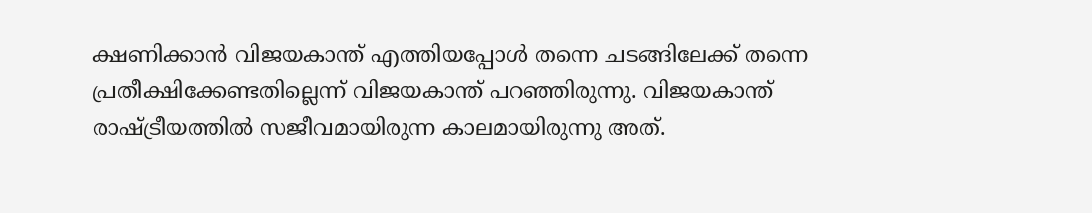ക്ഷണിക്കാൻ വിജയകാന്ത് എത്തിയപ്പോൾ തന്നെ ചടങ്ങിലേക്ക് തന്നെ പ്രതീക്ഷിക്കേണ്ടതില്ലെന്ന് വിജയകാന്ത് പറഞ്ഞിരുന്നു. വിജയകാന്ത് രാഷ്ട്രീയത്തിൽ സജീവമായിരുന്ന കാലമായിരുന്നു അത്.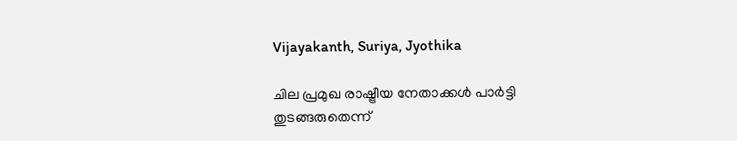Vijayakanth, Suriya, Jyothika

ചില പ്രമുഖ രാഷ്ട്രീയ നേതാക്കൾ പാർട്ടി തുടങ്ങരുതെന്ന്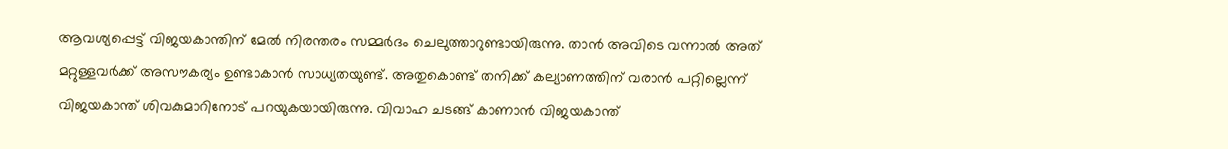ആവശ്യപ്പെട്ട് വിജയകാന്തിന് മേൽ നിരന്തരം സമ്മർദം ചെലുത്താറുണ്ടായിരുന്നു. താൻ അവിടെ വന്നാൽ അത് മറ്റുള്ളവർക്ക് അസൗകര്യം ഉണ്ടാകാൻ സാധ്യതയുണ്ട്. അതുകൊണ്ട് തനിക്ക് കല്യാണത്തിന് വരാൻ പറ്റില്ലെന്ന് വിജയകാന്ത് ശിവകുമാറിനോട് പറയുകയായിരുന്നു. വിവാഹ ചടങ്ങ് കാണാൻ വിജയകാന്ത്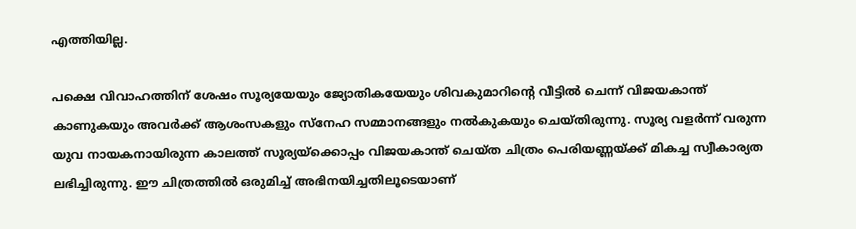എത്തിയില്ല.

പക്ഷെ വിവാഹത്തിന് ശേഷം സൂര്യയേയും ജ്യോതികയേയും ശിവകുമാറിന്റെ വീട്ടിൽ ചെന്ന് വിജയകാന്ത് കാണുകയും അവർക്ക് ആശംസകളും സ്നേഹ സമ്മാനങ്ങളും നൽകുകയും ചെയ്തിരുന്നു. സൂര്യ വളർന്ന് വരുന്ന യുവ നായകനായിരുന്ന കാലത്ത് സൂര്യയ്‌ക്കൊപ്പം വിജയകാന്ത് ചെയ്ത ചിത്രം പെരിയണ്ണയ്ക്ക് മികച്ച സ്വീകാര്യത ലഭിച്ചിരുന്നു. ഈ ചിത്രത്തിൽ ഒരുമിച്ച് അഭിനയിച്ചതിലൂടെയാണ്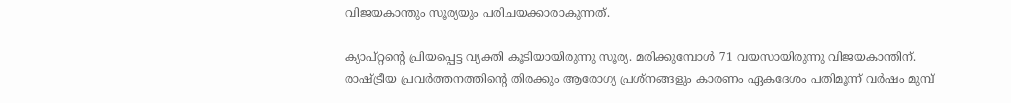വിജയകാന്തും സൂര്യയും പരിചയക്കാരാകുന്നത്.

ക്യാപ്റ്റന്റെ പ്രിയപ്പെട്ട വ്യക്തി കൂടിയായിരുന്നു സൂര്യ. മരിക്കുമ്പോൾ 71 വയസായിരുന്നു വിജയകാന്തിന്. രാഷ്ട്രീയ പ്രവർത്തനത്തിന്റെ തിരക്കും ആരോഗ്യ പ്രശ്നങ്ങളും കാരണം ഏകദേശം പതിമൂന്ന് വർഷം മുമ്പ്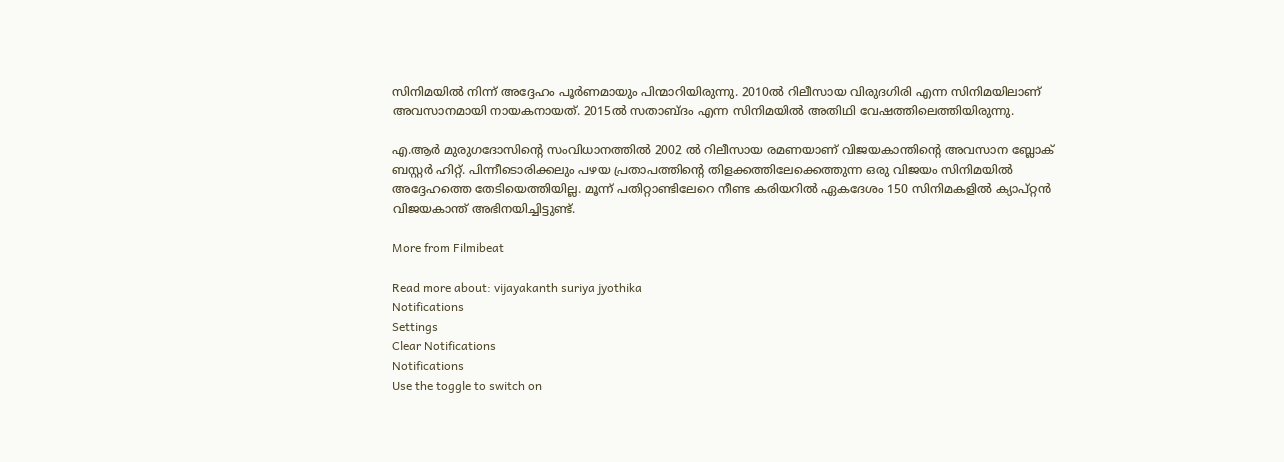സിനിമയിൽ നിന്ന് അദ്ദേഹം പൂർണമായും പിന്മാറിയിരുന്നു. 2010ൽ റിലീസായ വിരുദഗിരി എന്ന സിനിമയിലാണ് അവസാനമായി നായകനായത്. 2015ൽ സതാബ്ദം എന്ന സിനിമയിൽ അതിഥി വേഷത്തിലെത്തിയിരുന്നു.

എ.ആർ മുരുഗദോസിന്റെ സംവിധാനത്തിൽ 2002 ൽ‌ റിലീസായ രമണയാണ് വിജയകാന്തിന്റെ അവസാന ബ്ലോക് ബസ്റ്റർ ഹിറ്റ്. പിന്നീടൊരിക്കലും പഴയ പ്രതാപത്തിന്റെ തിളക്കത്തിലേക്കെത്തുന്ന ഒരു വിജയം സിനിമയിൽ അദ്ദേഹത്തെ തേടിയെത്തിയില്ല. മൂന്ന് പതിറ്റാണ്ടിലേറെ നീണ്ട കരിയറിൽ ഏകദേശം 150 സിനിമകളിൽ ക്യാപ്റ്റൻ വിജയകാന്ത് അഭിനയിച്ചിട്ടുണ്ട്.

More from Filmibeat

Read more about: vijayakanth suriya jyothika
Notifications
Settings
Clear Notifications
Notifications
Use the toggle to switch on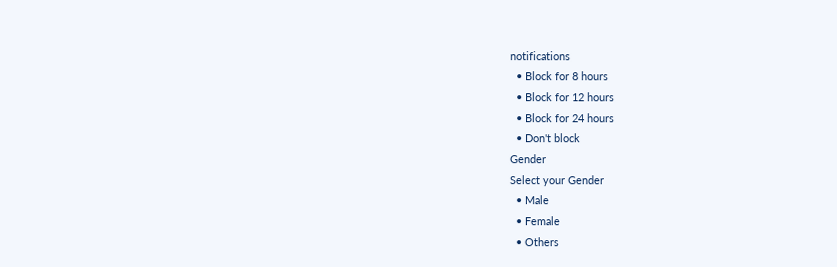notifications
  • Block for 8 hours
  • Block for 12 hours
  • Block for 24 hours
  • Don't block
Gender
Select your Gender
  • Male
  • Female
  • Others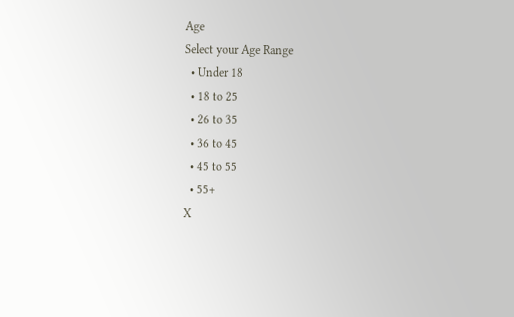Age
Select your Age Range
  • Under 18
  • 18 to 25
  • 26 to 35
  • 36 to 45
  • 45 to 55
  • 55+
X